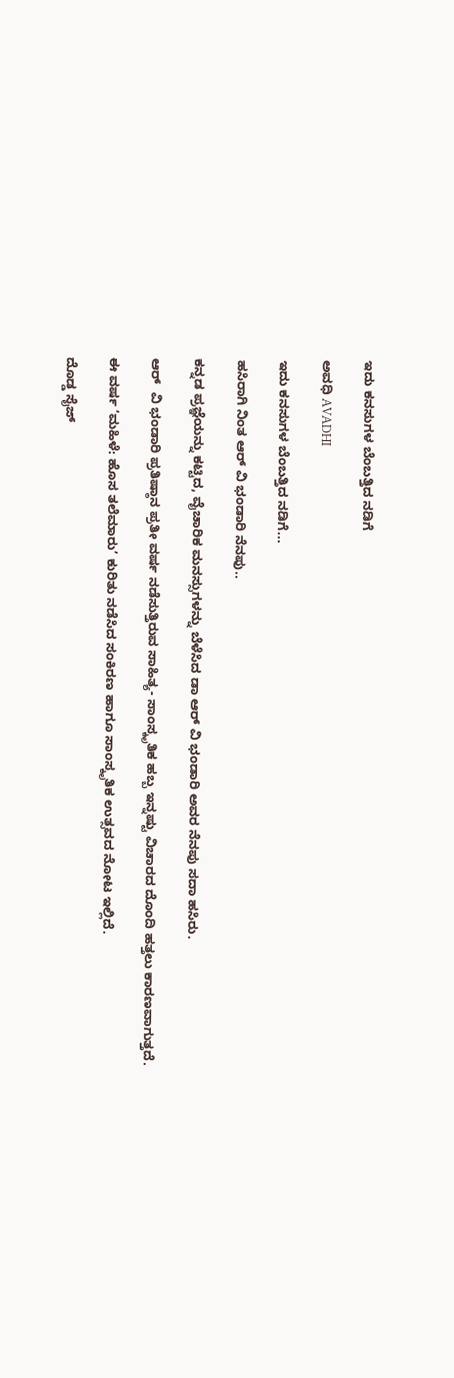ಇದು ಕನಸುಗಳ ಬೆಂಬತ್ತಿದ ನಡಿಗೆ‍

ಅವಧಿ AVADHI

ಇದು ಕನಸುಗಳ ಬೆಂಬತ್ತಿದ ನಡಿಗೆ...

ಹಸಿರಾಗಿ ನಿಂತ ಆರ್ ವಿ ಭಂಡಾರಿ ನೆನಪು..

ಕನ್ನಡ ಪ್ರಜ್ಞೆಯನ್ನು ಕಟ್ಟಿದ, ವೈಚಾರಿಕ ಮನಸ್ಸುಗಳನ್ನು ಬೆಳೆಸಿದ ಡಾ ಆರ್ ವಿ ಭಂಡಾರಿ ಅವರ ನೆನಪು ಸದಾ ಹಸಿರು.

ಆರ್  ವಿ ಭಂಡಾರಿ ಪ್ರತಿಷ್ಠಾನ ಪ್ರತೀ ವರ್ಷ ನಡೆಸುತ್ತಿರುವ ಸಾಹಿತ್ಯ- ಸಾಂಸ್ಕೃತಿಕ ಹಬ್ಬ ಇನ್ನಷ್ಟು ವಿಚಾರದ ದೊಂದಿ ಹತ್ತಲು ಕಾರಣವಾಗುತ್ತದೆ.

ಈ ವರ್ಷ ‘ಮಹಿಳೆ: ಹೊಸ ತಲೆಮಾರು’ ಕುರಿತು ನಡೆಸಿದ ಸಂಕಿರಣ ಹಾಗೂ ಸಾಂಸ್ಕೃತಿಕ ಉತ್ಸವದ ನೋಟ ಇಲ್ಲಿದೆ.

ದೊಡ್ಡ ಸೈಜ್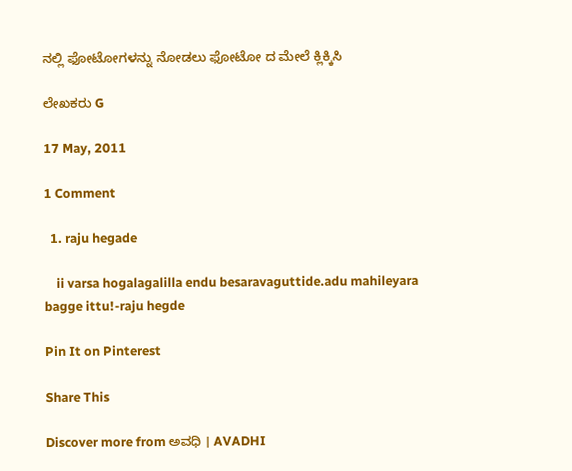ನಲ್ಲಿ ಫೋಟೋಗಳನ್ನು ನೋಡಲು ಫೋಟೋ ದ ಮೇಲೆ ಕ್ಲಿಕ್ಕಿಸಿ

ಲೇಖಕರು G

17 May, 2011

1 Comment

  1. raju hegade

    ii varsa hogalagalilla endu besaravaguttide.adu mahileyara bagge ittu!-raju hegde

Pin It on Pinterest

Share This

Discover more from ಅವಧಿ । AVADHI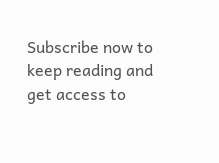Subscribe now to keep reading and get access to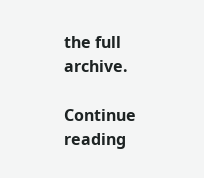the full archive.

Continue reading